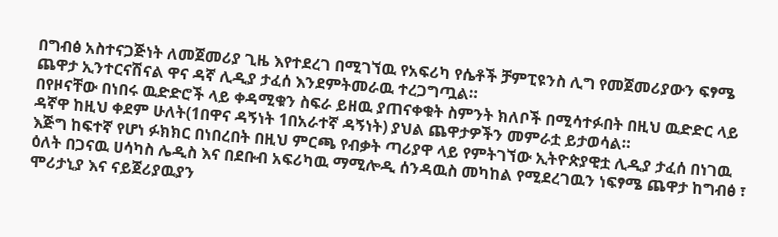በግብፅ አስተናጋጅነት ለመጀመሪያ ጊዜ እየተደረገ በሚገኘዉ የአፍሪካ የሴቶች ቻምፒዩንስ ሊግ የመጀመሪያውን ፍፃሜ ጨዋታ ኢንተርናሽናል ዋና ዳኛ ሊዲያ ታፈሰ እንደምትመራዉ ተረጋግጧል።
በየዞናቸው በነበሩ ዉድድሮች ላይ ቀዳሚቁን ስፍራ ይዘዉ ያጠናቀቁት ስምንት ክለቦች በሚሳተፉበት በዚህ ዉድድር ላይ ዳኛዋ ከዚህ ቀደም ሁለት(1በዋና ዳኝነት 1በአራተኛ ዳኝነት) ያህል ጨዋታዎችን መምራቷ ይታወሳል።
እጅግ ከፍተኛ የሆነ ፉክክር በነበረበት በዚህ ምርጫ የብቃት ጣሪያዋ ላይ የምትገኘው ኢትዮጵያዊቷ ሊዲያ ታፈሰ በነገዉ ዕለት በጋናዉ ሀሳካስ ሌዲስ እና በደቡብ አፍሪካዉ ማሚሎዲ ሰንዳዉስ መካከል የሚደረገዉን ነፍፃሜ ጨዋታ ከግብፅ ፣ ሞሪታኒያ እና ናይጀሪያዉያን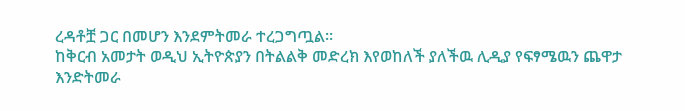ረዳቶቿ ጋር በመሆን እንደምትመራ ተረጋግጧል።
ከቅርብ አመታት ወዲህ ኢትዮጵያን በትልልቅ መድረክ እየወከለች ያለችዉ ሊዲያ የፍፃሜዉን ጨዋታ እንድትመራ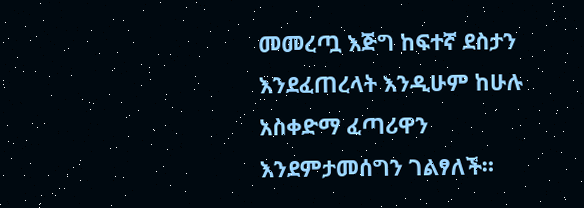መመረጧ እጅግ ከፍተኛ ደስታን እንደፈጠረላት እንዲሁም ከሁሉ አስቀድማ ፈጣሪዋን እንደምታመሰግን ገልፃለች።